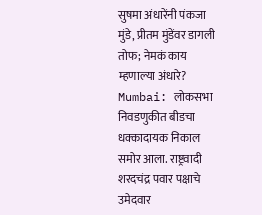सुषमा अंधारेंनी पंकजा मुंडे, प्रीतम मुंडेंवर डागली तोफ; नेमकं काय म्हणाल्या अंधारे?
Mumbai: लोकसभा निवडणुकीत बीडचा धक्कादायक निकाल समोर आला. राष्ट्रवादी शरदचंद्र पवार पक्षाचे उमेदवार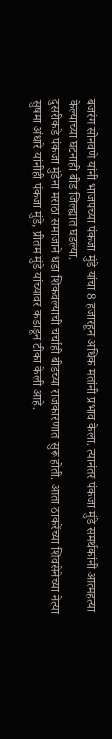बजरंग सोनवणे यांनी भाजपच्या पंकजा मुंडे यांचा 8 हजारहून अधिक मतांनी प्रभाव केला. त्यानंतर पंकजा मुंडे समर्थकांनी आत्महत्या केल्याच्या घटनाही बीड जिल्ह्यात घडल्या.
दुसरीकडे पंकजा मुंडेना मराठा समाजाने धडा शिकवल्याची चर्चाही बीडच्या राजकारणात सुरू होती. आता ठाकरेंच्या शिवसेनेच्या नेत्या सुषमा अंधारे यांनीही पंकजा मुंडे, प्रीतम मुंडे यांच्यावर कडाडून टीका केली आहे.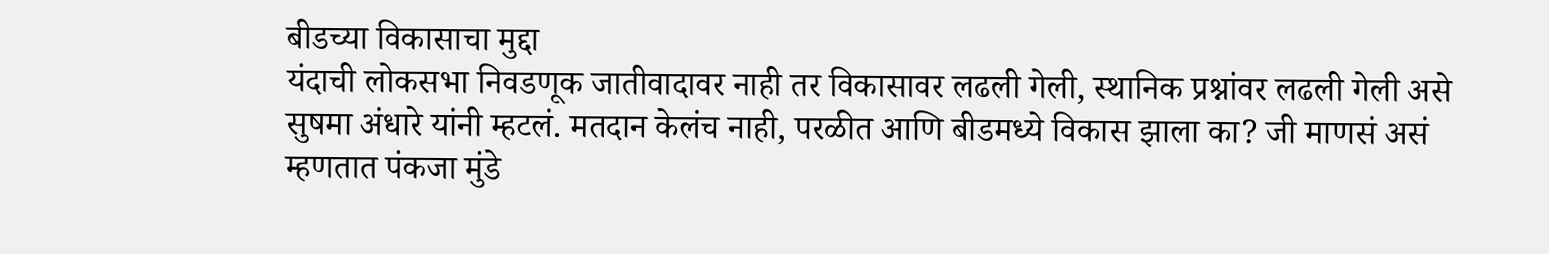बीडच्या विकासाचा मुद्दा
यंदाची लोकसभा निवडणूक जातीवादावर नाही तर विकासावर लढली गेली, स्थानिक प्रश्नांवर लढली गेली असे सुषमा अंधारे यांनी म्हटलं. मतदान केलंच नाही, परळीत आणि बीडमध्ये विकास झाला का? जी माणसं असं म्हणतात पंकजा मुंडे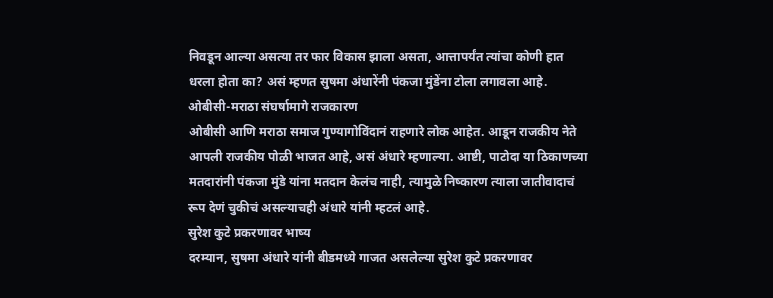निवडून आल्या असत्या तर फार विकास झाला असता, आत्तापर्यंत त्यांचा कोणी हात धरला होता का? असं म्हणत सुषमा अंधारेंनी पंकजा मुंडेंना टोला लगावला आहे.
ओबीसी-मराठा संघर्षामागे राजकारण
ओबीसी आणि मराठा समाज गुण्यागोविंदानं राहणारे लोक आहेत. आडून राजकीय नेते आपली राजकीय पोळी भाजत आहे, असं अंधारे म्हणाल्या. आष्टी, पाटोदा या ठिकाणच्या मतदारांनी पंकजा मुंडे यांना मतदान केलंच नाही, त्यामुळे निष्कारण त्याला जातीवादाचं रूप देणं चुकीचं असल्याचही अंधारे यांनी म्हटलं आहे.
सुरेश कुटे प्रकरणावर भाष्य
दरम्यान, सुषमा अंधारे यांनी बीडमध्ये गाजत असलेल्या सुरेश कुटे प्रकरणावर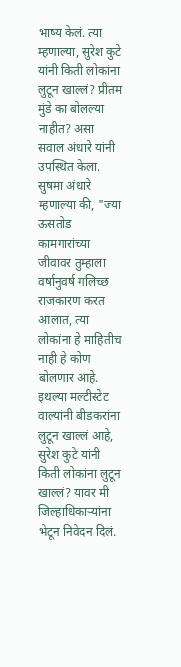भाष्य केलं. त्या म्हणाल्या, सुरेश कुटे यांनी किती लोकांना लुटून खाल्लं? प्रीतम मुंडे का बोलल्या नाहीत? असा सवाल अंधारे यांनी उपस्थित केला. सुषमा अंधारे म्हणाल्या की, "ज्या ऊसतोड कामगारांच्या जीवावर तुम्हाला वर्षानुवर्ष गलिच्छ राजकारण करत आलात, त्या लोकांना हे माहितीच नाही हे कोण बोलणार आहे.
इथल्या मल्टीस्टेट वाल्यांनी बीडकरांना लुटून खाल्लं आहे, सुरेश कुटे यांनी किती लोकांना लुटून खाल्लं? यावर मी जिल्हाधिकाऱ्यांना भेटून निवेदन दिलं.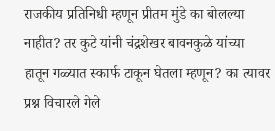राजकीय प्रतिनिधी म्हणून प्रीतम मुंडे का बोलल्या नाहीत? तर कुटे यांनी चंद्रशेखर बावनकुळे यांच्या हातून गळ्यात स्कार्फ टाकून घेतला म्हणून? का त्यावर प्रश्न विचारले गेले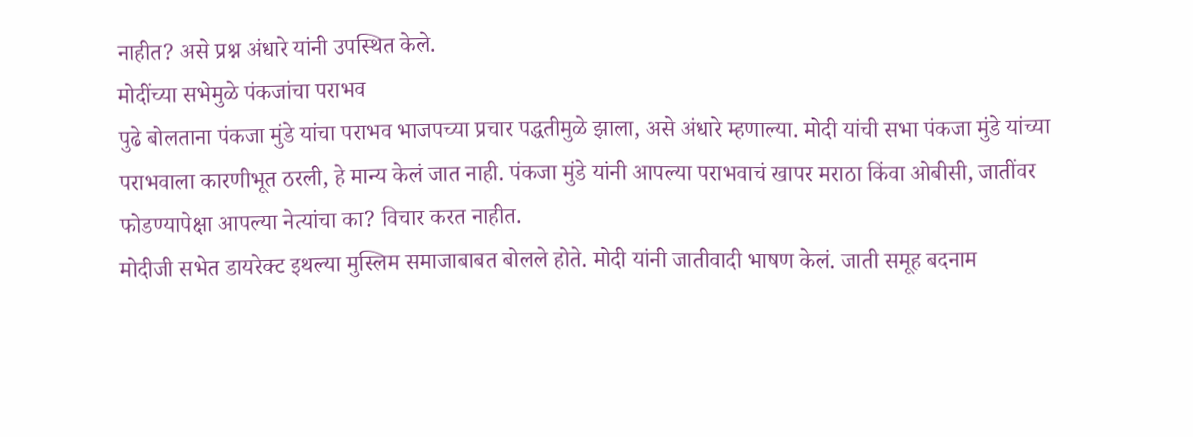नाहीत? असे प्रश्न अंधारे यांनी उपस्थित केले.
मोदींच्या सभेमुळे पंकजांचा पराभव
पुढे बोलताना पंकजा मुंडे यांचा पराभव भाजपच्या प्रचार पद्धतीमुळे झाला, असे अंधारे म्हणाल्या. मोदी यांची सभा पंकजा मुंडे यांच्या पराभवाला कारणीभूत ठरली, हे मान्य केलं जात नाही. पंकजा मुंडे यांनी आपल्या पराभवाचं खापर मराठा किंवा ओबीसी, जातींवर फोडण्यापेक्षा आपल्या नेत्यांचा का? विचार करत नाहीत.
मोदीजी सभेत डायरेक्ट इथल्या मुस्लिम समाजाबाबत बोलले होते. मोदी यांनी जातीवादी भाषण केलं. जाती समूह बदनाम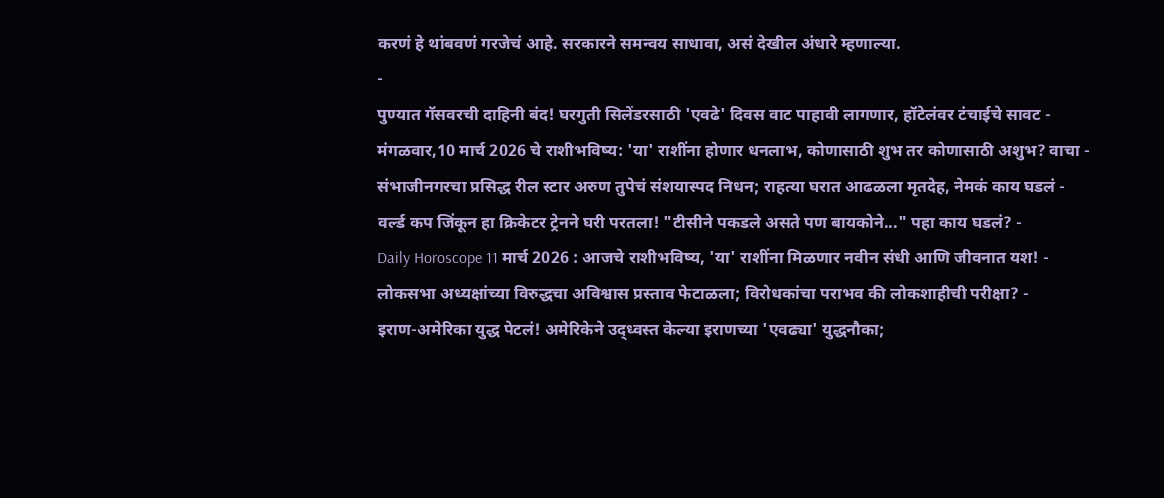करणं हे थांबवणं गरजेचं आहे. सरकारने समन्वय साधावा, असं देखील अंधारे म्हणाल्या.
-
पुण्यात गॅसवरची दाहिनी बंद! घरगुती सिलेंडरसाठी 'एवढे' दिवस वाट पाहावी लागणार, हॉटेलंवर टंचाईचे सावट -
मंगळवार,10 मार्च 2026 चे राशीभविष्य: 'या' राशींना होणार धनलाभ, कोणासाठी शुभ तर कोणासाठी अशुभ? वाचा -
संभाजीनगरचा प्रसिद्ध रील स्टार अरुण तुपेचं संशयास्पद निधन; राहत्या घरात आढळला मृतदेह, नेमकं काय घडलं -
वर्ल्ड कप जिंकून हा क्रिकेटर ट्रेनने घरी परतला! "टीसीने पकडले असते पण बायकोने..." पहा काय घडलं? -
Daily Horoscope 11 मार्च 2026 : आजचे राशीभविष्य, 'या' राशींना मिळणार नवीन संधी आणि जीवनात यश! -
लोकसभा अध्यक्षांच्या विरुद्धचा अविश्वास प्रस्ताव फेटाळला; विरोधकांचा पराभव की लोकशाहीची परीक्षा? -
इराण-अमेरिका युद्ध पेटलं! अमेरिकेने उद्ध्वस्त केल्या इराणच्या 'एवढ्या' युद्धनौका;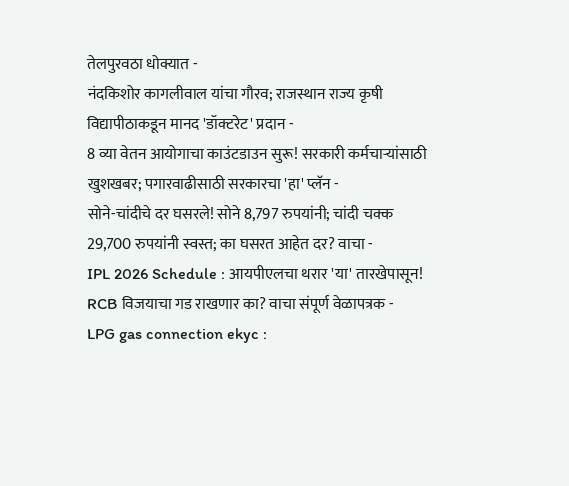तेलपुरवठा धोक्यात -
नंदकिशोर कागलीवाल यांचा गौरव; राजस्थान राज्य कृषी विद्यापीठाकडून मानद 'डॉक्टरेट' प्रदान -
8 व्या वेतन आयोगाचा काउंटडाउन सुरू! सरकारी कर्मचाऱ्यांसाठी खुशखबर; पगारवाढीसाठी सरकारचा 'हा' प्लॅन -
सोने-चांदीचे दर घसरले! सोने 8,797 रुपयांनी; चांदी चक्क 29,700 रुपयांनी स्वस्त; का घसरत आहेत दर? वाचा -
IPL 2026 Schedule : आयपीएलचा थरार 'या' तारखेपासून! RCB विजयाचा गड राखणार का? वाचा संपूर्ण वेळापत्रक -
LPG gas connection ekyc :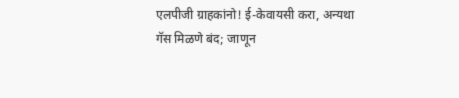एलपीजी ग्राहकांनो! ई-केवायसी करा, अन्यथा गॅस मिळणे बंद; जाणून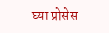घ्या प्रोसेस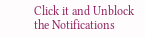Click it and Unblock the Notifications